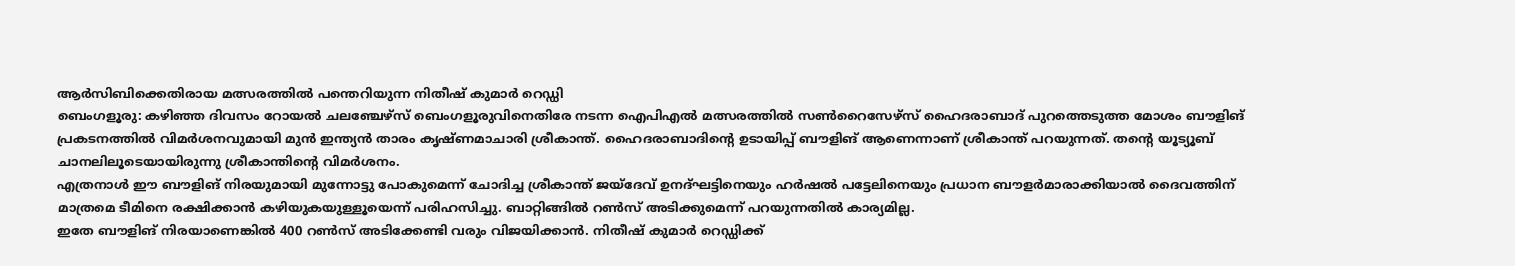ആർസിബിക്കെതിരായ മത്സരത്തിൽ പന്തെറിയുന്ന നിതീഷ് കുമാർ റെഡ്ഡി
ബെംഗളൂരു: കഴിഞ്ഞ ദിവസം റോയൽ ചലഞ്ചേഴ്സ് ബെംഗളൂരുവിനെതിരേ നടന്ന ഐപിഎൽ മത്സരത്തിൽ സൺറൈസേഴ്സ് ഹൈദരാബാദ് പുറത്തെടുത്ത മോശം ബൗളിങ് പ്രകടനത്തിൽ വിമർശനവുമായി മുൻ ഇന്ത്യൻ താരം കൃഷ്ണമാചാരി ശ്രീകാന്ത്. ഹൈദരാബാദിന്റെ ഉടായിപ്പ് ബൗളിങ് ആണെന്നാണ് ശ്രീകാന്ത് പറയുന്നത്. തന്റെ യൂട്യൂബ് ചാനലിലൂടെയായിരുന്നു ശ്രീകാന്തിന്റെ വിമർശനം.
എത്രനാൾ ഈ ബൗളിങ് നിരയുമായി മുന്നോട്ടു പോകുമെന്ന് ചോദിച്ച ശ്രീകാന്ത് ജയ്ദേവ് ഉനദ്ഘട്ടിനെയും ഹർഷൽ പട്ടേലിനെയും പ്രധാന ബൗളർമാരാക്കിയാൽ ദൈവത്തിന് മാത്രമെ ടീമിനെ രക്ഷിക്കാൻ കഴിയുകയുള്ളൂയെന്ന് പരിഹസിച്ചു. ബാറ്റിങ്ങിൽ റൺസ് അടിക്കുമെന്ന് പറയുന്നതിൽ കാര്യമില്ല.
ഇതേ ബൗളിങ് നിരയാണെങ്കിൽ 400 റൺസ് അടിക്കേണ്ടി വരും വിജയിക്കാൻ. നിതീഷ് കുമാർ റെഡ്ഡിക്ക്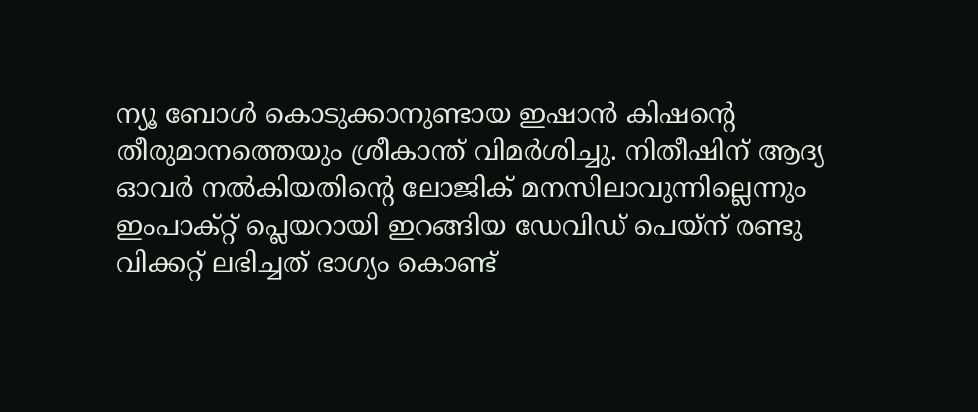ന്യൂ ബോൾ കൊടുക്കാനുണ്ടായ ഇഷാൻ കിഷന്റെ തീരുമാനത്തെയും ശ്രീകാന്ത് വിമർശിച്ചു. നിതീഷിന് ആദ്യ ഓവർ നൽകിയതിന്റെ ലോജിക് മനസിലാവുന്നില്ലെന്നും ഇംപാക്റ്റ് പ്ലെയറായി ഇറങ്ങിയ ഡേവിഡ് പെയ്ന് രണ്ടു വിക്കറ്റ് ലഭിച്ചത് ഭാഗ്യം കൊണ്ട്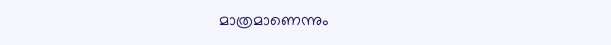മാത്രമാണെന്നും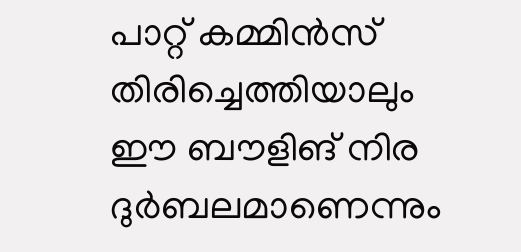പാറ്റ് കമ്മിൻസ് തിരിച്ചെത്തിയാലും ഈ ബൗളിങ് നിര ദുർബലമാണെന്നും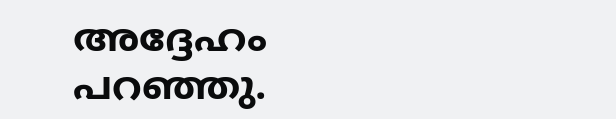അദ്ദേഹം പറഞ്ഞു.